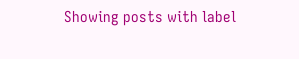Showing posts with label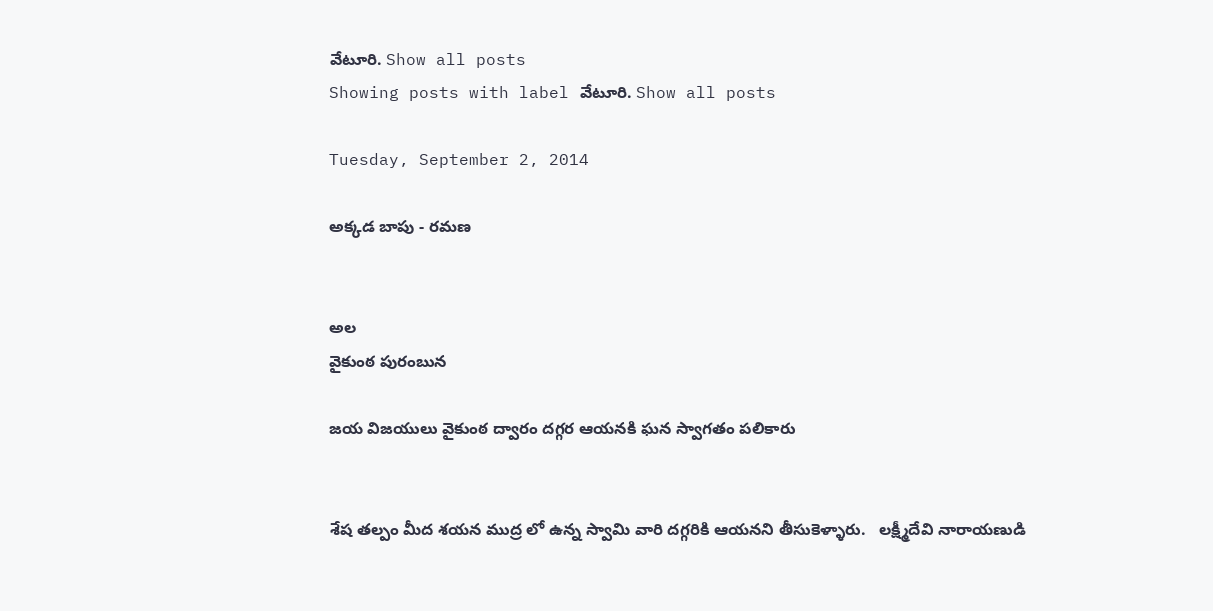వేటూరి. Show all posts
Showing posts with label వేటూరి. Show all posts

Tuesday, September 2, 2014

అక్కడ బాపు - రమణ


అల
వైకుంఠ పురంబున

జయ విజయులు వైకుంఠ ద్వారం దగ్గర ఆయనకి ఘన స్వాగతం పలికారు


శేష తల్పం మీద శయన ముద్ర లో ఉన్న స్వామి వారి దగ్గరికి ఆయనని తీసుకెళ్ళారు.   లక్ష్మీదేవి నారాయణుడి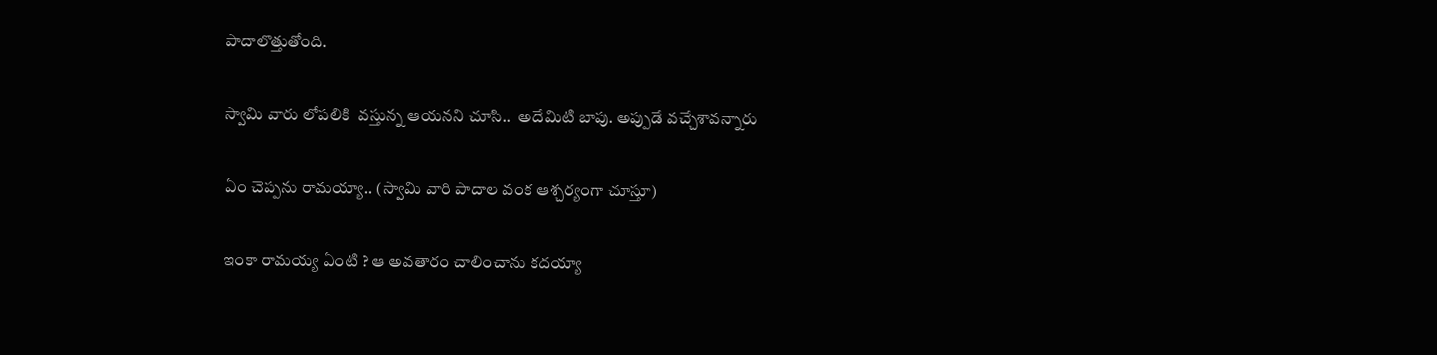పాదాలొత్తుతోంది.

స్వామి వారు లోపలికి  వస్తున్న ఆయనని చూసి..  అదేమిటి బాపు. అప్పుడే వచ్చేశావన్నారు

ఏం చెప్పను రామయ్యా.. (స్వామి వారి పాదాల వంక ఆశ్చర్యంగా చూస్తూ)

ఇంకా రామయ్య ఏంటి ? ఆ అవతారం చాలించాను కదయ్యా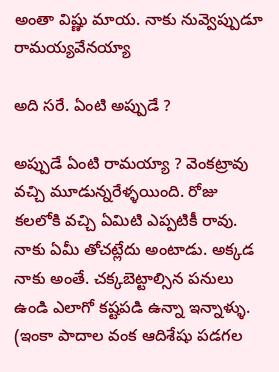అంతా విష్ణు మాయ. నాకు నువ్వెప్పుడూ రామయ్యవేనయ్యా

అది సరే. ఏంటి అప్పుడే ?

అప్పుడే ఏంటి రామయ్యా ? వెంకట్రావు వచ్చి మూడున్నరేళ్ళయింది. రోజు కలలోకి వచ్చి ఏమిటి ఎప్పటికీ రావు. నాకు ఏమీ తోచట్లేదు అంటాడు. అక్కడ నాకు అంతే. చక్కబెట్టాల్సిన పనులు ఉండి ఎలాగో కష్టపడి ఉన్నా ఇన్నాళ్ళు. (ఇంకా పాదాల వంక ఆదిశేషు పడగల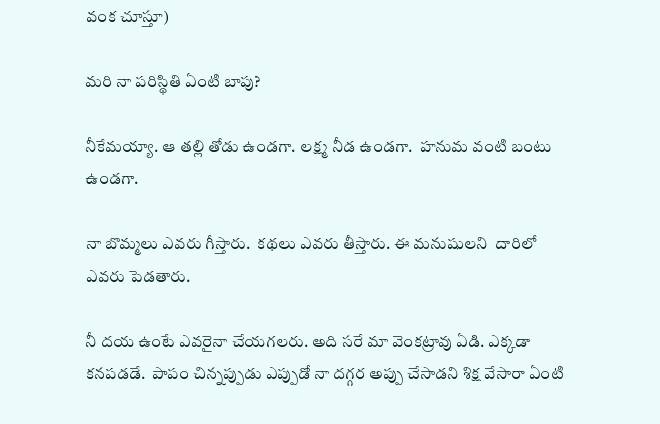వంక చూస్తూ)

మరి నా పరిస్థితి ఏంటి బాపు?

నీకేమయ్యా. ఆ తల్లి తోడు ఉండగా. లక్ష్మ నీడ ఉండగా.  హనుమ వంటి బంటు ఉండగా.

నా బొమ్మలు ఎవరు గీస్తారు.  కథలు ఎవరు తీస్తారు. ఈ మనుషులని  దారిలో ఎవరు పెడతారు.

నీ దయ ఉంటే ఎవరైనా చేయగలరు. అది సరే మా వెంకట్రావు ఏడి. ఎక్కడా కనపడడే.  పాపం చిన్నప్పుడు ఎప్పుడో నా దగ్గర అప్పు చేసాడని శిక్ష వేసారా ఏంటి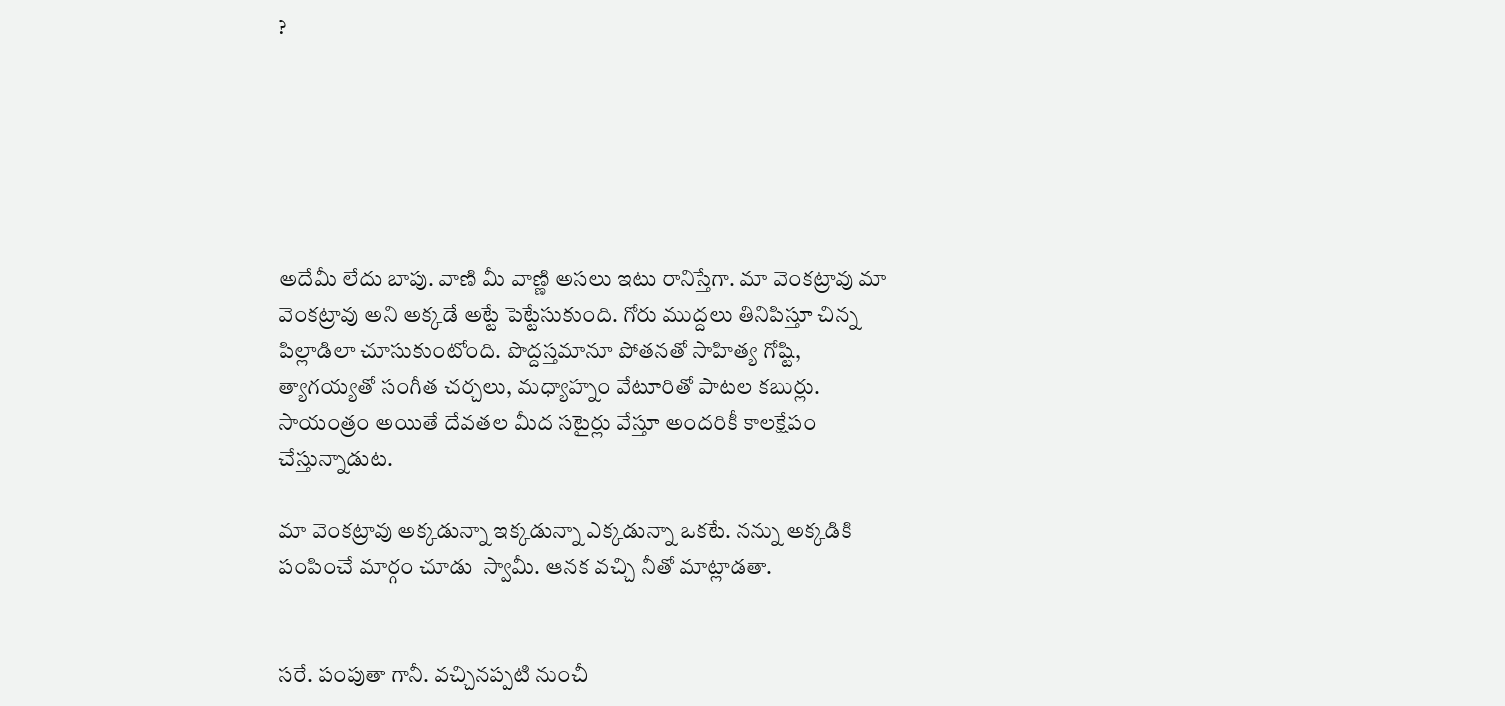?






అదేమీ లేదు బాపు. వాణి మీ వాణ్ణి అసలు ఇటు రానిస్తేగా. మా వెంకట్రావు మా వెంకట్రావు అని అక్కడే అట్టే పెట్టేసుకుంది. గోరు ముద్దలు తినిపిస్తూ చిన్న పిల్లాడిలా చూసుకుంటోంది. పొద్దస్తమానూ పోతనతో సాహిత్య గోష్టి, త్యాగయ్యతో సంగీత చర్చలు, మధ్యాహ్నం వేటూరితో పాటల కబుర్లు.  సాయంత్రం అయితే దేవతల మీద సటైర్లు వేస్తూ అందరికీ కాలక్షేపం చేస్తున్నాడుట.

మా వెంకట్రావు అక్కడున్నా ఇక్కడున్నా ఎక్కడున్నా ఒకటే. నన్ను అక్కడికి పంపించే మార్గం చూడు  స్వామీ. ఆనక వచ్చి నీతో మాట్లాడతా.


సరే. పంపుతా గానీ. వచ్చినప్పటి నుంచీ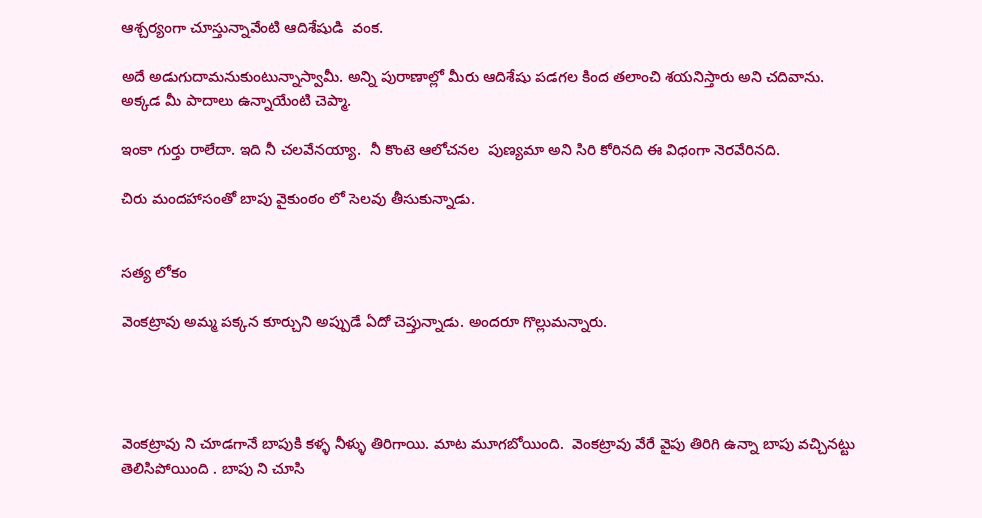ఆశ్చర్యంగా చూస్తున్నావేంటి ఆదిశేషుడి  వంక.

అదే అడుగుదామనుకుంటున్నాస్వామీ. అన్ని పురాణాల్లో మీరు ఆదిశేషు పడగల కింద తలాంచి శయనిస్తారు అని చదివాను. అక్కడ మీ పాదాలు ఉన్నాయేంటి చెప్మా.

ఇంకా గుర్తు రాలేదా. ఇది నీ చలవేనయ్యా.  నీ కొంటె ఆలోచనల  పుణ్యమా అని సిరి కోరినది ఈ విధంగా నెరవేరినది.

చిరు మందహాసంతో బాపు వైకుంఠం లో సెలవు తీసుకున్నాడు.


సత్య లోకం

వెంకట్రావు అమ్మ పక్కన కూర్చుని అప్పుడే ఏదో చెప్తున్నాడు. అందరూ గొల్లుమన్నారు.




వెంకట్రావు ని చూడగానే బాపుకి కళ్ళ నీళ్ళు తిరిగాయి. మాట మూగబోయింది.  వెంకట్రావు వేరే వైపు తిరిగి ఉన్నా బాపు వచ్చినట్టు తెలిసిపోయింది . బాపు ని చూసి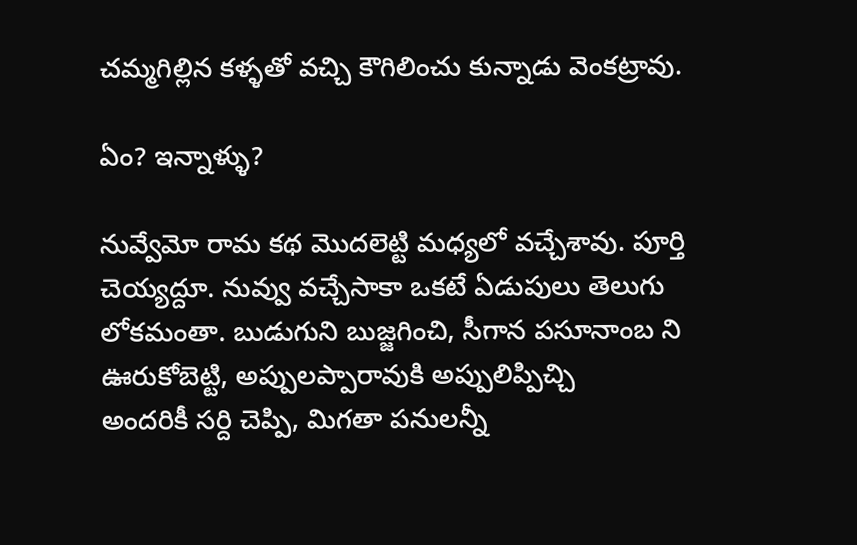చమ్మగిల్లిన కళ్ళతో వచ్చి కౌగిలించు కున్నాడు వెంకట్రావు.

ఏం? ఇన్నాళ్ళు?

నువ్వేమో రామ కథ మొదలెట్టి మధ్యలో వచ్చేశావు. పూర్తి చెయ్యద్దూ. నువ్వు వచ్చేసాకా ఒకటే ఏడుపులు తెలుగు లోకమంతా. బుడుగుని బుజ్జగించి, సీగాన పసూనాంబ ని ఊరుకోబెట్టి, అప్పులప్పారావుకి అప్పులిప్పిచ్చి
అందరికీ సర్ది చెప్పి, మిగతా పనులన్నీ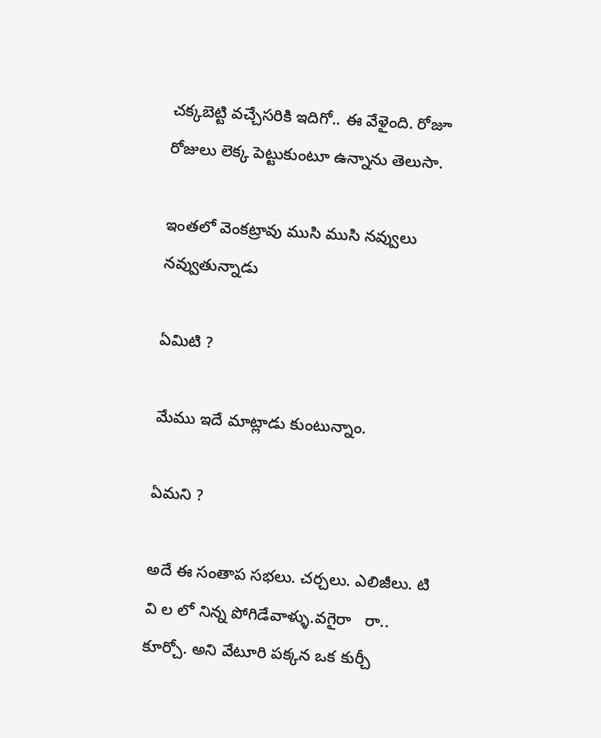చక్కబెట్టి వచ్చేసరికి ఇదిగో.. ఈ వేళైంది. రోజూ రోజులు లెక్క పెట్టుకుంటూ ఉన్నాను తెలుసా.

ఇంతలో వెంకట్రావు ముసి ముసి నవ్వులు నవ్వుతున్నాడు

ఏమిటి ?

మేము ఇదే మాట్లాడు కుంటున్నాం.

ఏమని ?

అదే ఈ సంతాప సభలు. చర్చలు. ఎలిజీలు. టి వి ల లో నిన్న పోగిడేవాళ్ళు.వగైరా   రా.. కూర్చో. అని వేటూరి పక్కన ఒక కుర్చీ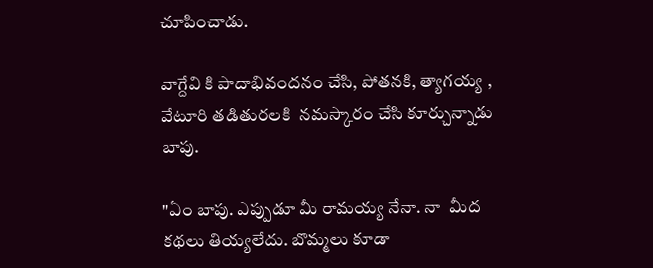చూపించాడు.

వాగ్దేవి కి పాదాభివందనం చేసి, పోతనకి, త్యాగయ్య , వేటూరి తడితురలకి  నమస్కారం చేసి కూర్చున్నాడు బాపు.

"ఏం బాపు. ఎప్పుడూ మీ రామయ్య నేనా. నా  మీద కథలు తియ్యలేదు. బొమ్మలు కూడా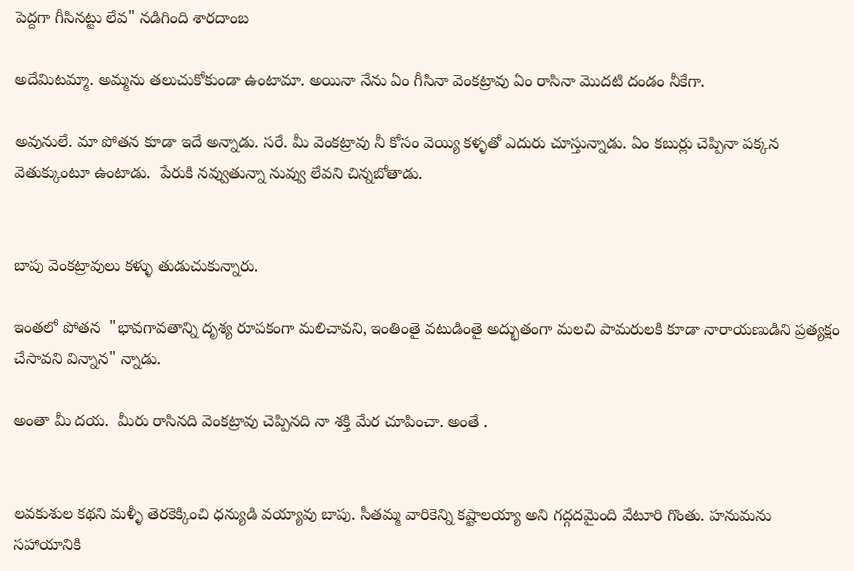పెద్దగా గీసినట్టు లేవ" నడిగింది శారదాంబ

అదేమిటమ్మా. అమ్మను తలుచుకోకుండా ఉంటామా. అయినా నేను ఏం గీసినా వెంకట్రావు ఏం రాసినా మొదటి దండం నీకేగా.

అవునులే. మా పోతన కూడా ఇదే అన్నాడు. సరే. మీ వెంకట్రావు నీ కోసం వెయ్యి కళ్ళతో ఎదురు చూస్తున్నాడు. ఏం కబుర్లు చెప్పినా పక్కన వెతుక్కుంటూ ఉంటాడు.  పేరుకి నవ్వుతున్నా నువ్వు లేవని చిన్నబోతాడు.


బాపు వెంకట్రావులు కళ్ళు తుడుచుకున్నారు.

ఇంతలో పోతన  "భావగావతాన్ని దృశ్య రూపకంగా మలిచావని, ఇంతింతై వటుడింతై అద్భుతంగా మలచి పామరులకి కూడా నారాయణుడిని ప్రత్యక్షం చేసావని విన్నాన" న్నాడు.

అంతా మీ దయ.  మీరు రాసినది వెంకట్రావు చెప్పినది నా శక్తి మేర చూపించా. అంతే .


లవకుశుల కథని మళ్ళీ తెరకెక్కించి ధన్యుడి వయ్యావు బాపు. సీతమ్మ వారికెన్ని కష్టాలయ్యా అని గద్గదమైంది వేటూరి గొంతు. హనుమను సహాయానికి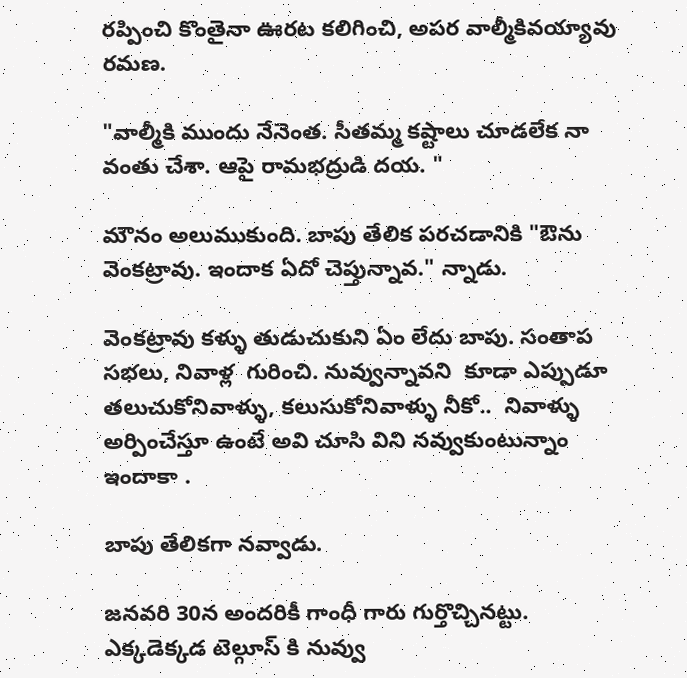రప్పించి కొంతైనా ఊరట కలిగించి, అపర వాల్మీకివయ్యావు రమణ.

"వాల్మీకి ముందు నేనెంత. సీతమ్మ కష్టాలు చూడలేక నా వంతు చేశా. ఆపై రామభద్రుడి దయ. "

మౌనం అలుముకుంది. బాపు తేలిక పరచడానికి "ఔను వెంకట్రావు. ఇందాక ఏదో చెప్తున్నావ." న్నాడు.

వెంకట్రావు కళ్ళు తుడుచుకుని ఏం లేదు బాపు. సంతాప సభలు, నివాళ్ల  గురించి. నువ్వున్నావని  కూడా ఎప్పుడూ తలుచుకోనివాళ్ళు, కలుసుకోనివాళ్ళు నీకో..  నివాళ్ళు  అర్పించేస్తూ ఉంటే అవి చూసి విని నవ్వుకుంటున్నాం ఇందాకా .

బాపు తేలికగా నవ్వాడు.

జనవరి 30న అందరికీ గాంధీ గారు గుర్తొచ్చినట్టు. ఎక్కడెక్కడ టెల్గూస్ కి నువ్వు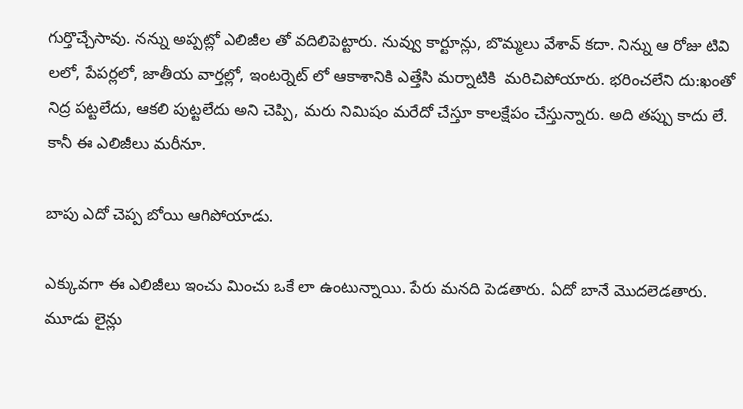గుర్తొచ్చేసావు. నన్ను అప్పట్లో ఎలిజీల తో వదిలిపెట్టారు. నువ్వు కార్టూన్లు, బొమ్మలు వేశావ్ కదా. నిన్ను ఆ రోజు టివి లలో, పేపర్లలో, జాతీయ వార్తల్లో, ఇంటర్నెట్ లో ఆకాశానికి ఎత్తేసి మర్నాటికి  మరిచిపోయారు. భరించలేని దు:ఖంతో నిద్ర పట్టలేదు, ఆకలి పుట్టలేదు అని చెప్పి, మరు నిమిషం మరేదో చేస్తూ కాలక్షేపం చేస్తున్నారు. అది తప్పు కాదు లే. కానీ ఈ ఎలిజీలు మరీనూ.

బాపు ఎదో చెప్ప బోయి ఆగిపోయాడు.

ఎక్కువగా ఈ ఎలిజీలు ఇంచు మించు ఒకే లా ఉంటున్నాయి. పేరు మనది పెడతారు. ఏదో బానే మొదలెడతారు. మూడు లైన్లు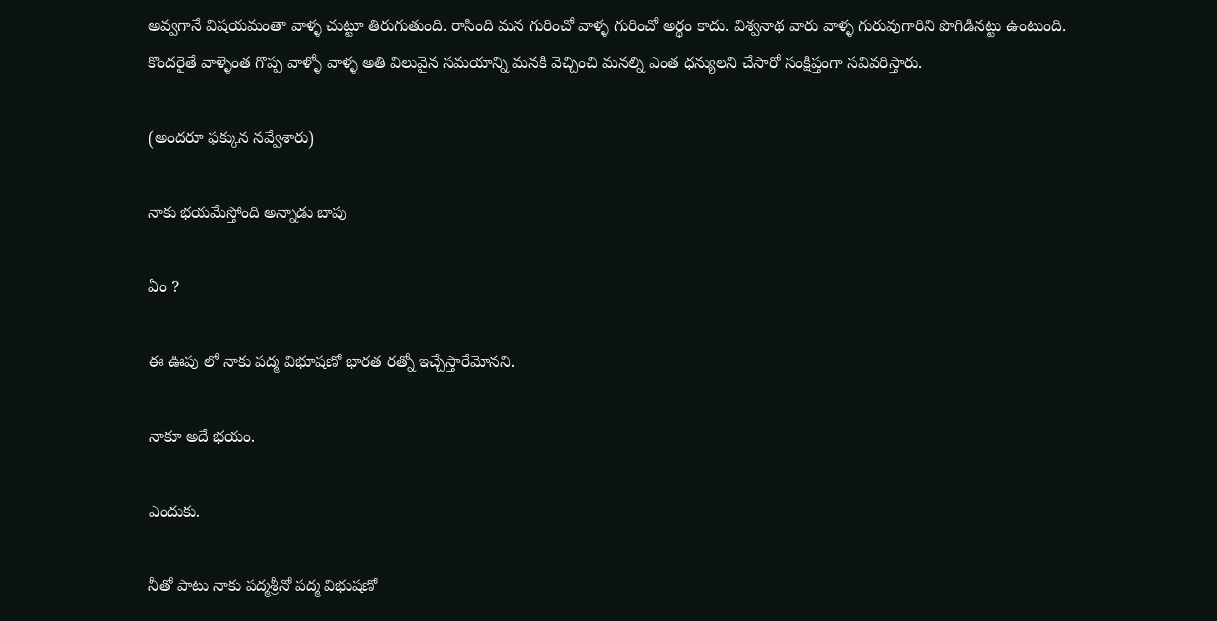అవ్వగానే విషయమంతా వాళ్ళ చుట్టూ తిరుగుతుంది. రాసింది మన గురించో వాళ్ళ గురించో అర్థం కాదు. విశ్వనాథ వారు వాళ్ళ గురువుగారిని పొగిడినట్టు ఉంటుంది.
కొందరైతే వాళ్ళెంత గొప్ప వాళ్ళో వాళ్ళ అతి విలువైన సమయాన్ని మనకి వెచ్చించి మనల్ని ఎంత ధన్యులని చేసారో సంక్షిప్తంగా సవివరిస్తారు.

(అందరూ ఫక్కున నవ్వేశారు)

నాకు భయమేస్తోంది అన్నాడు బాపు

ఏం ?

ఈ ఊపు లో నాకు పద్మ విభూషణో భారత రత్నో ఇచ్చేస్తారేమోనని.

నాకూ అదే భయం.

ఎందుకు.

నీతో పాటు నాకు పద్మశ్రీనో పద్మ విభుషణో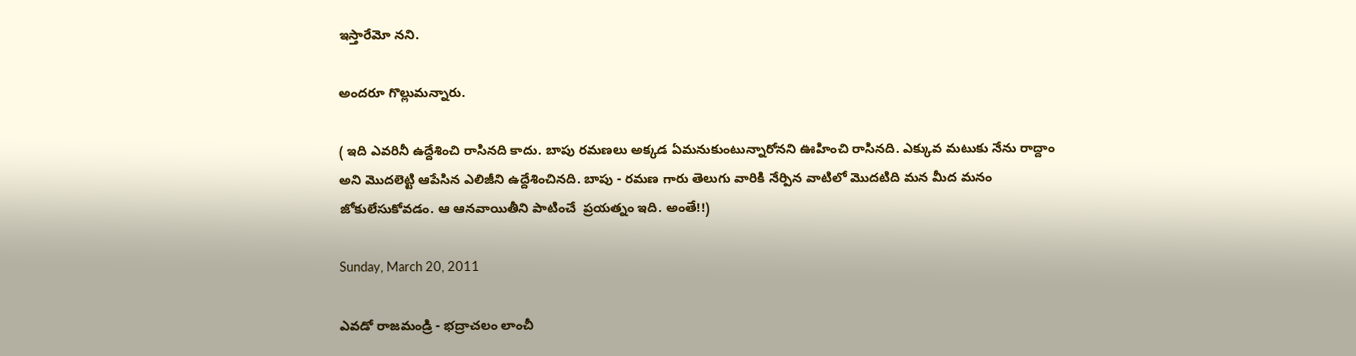ఇస్తారేమో నని.

అందరూ గొల్లుమన్నారు.

( ఇది ఎవరినీ ఉద్దేశించి రాసినది కాదు. బాపు రమణలు అక్కడ ఏమనుకుంటున్నారోనని ఊహించి రాసినది. ఎక్కువ మటుకు నేను రాద్దాం అని మొదలెట్టి ఆపేసిన ఎలిజీని ఉద్దేశించినది. బాపు - రమణ గారు తెలుగు వారికి నేర్పిన వాటిలో మొదటిది మన మీద మనం జోకులేసుకోవడం. ఆ ఆనవాయితీని పాటించే  ప్రయత్నం ఇది. అంతే!!)

Sunday, March 20, 2011

ఎవడో రాజమండ్రి - భద్రాచలం లాంచీ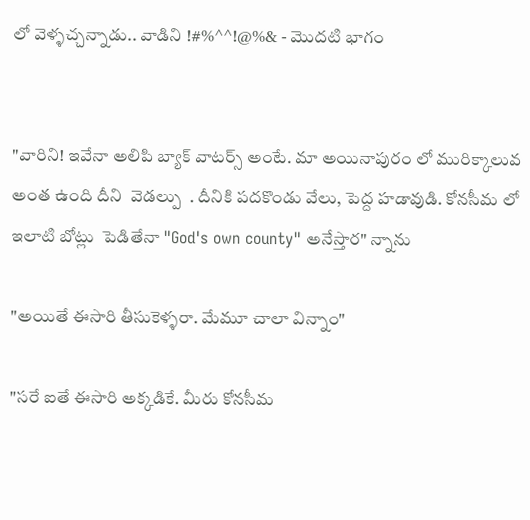లో వెళ్ళచ్చన్నాడు.. వాడిని !#%^^!@%& - మొదటి భాగం


"వారిని! ఇవేనా అలిపి బ్యాక్ వాటర్స్ అంటే. మా అయినాపురం లో మురిక్కాలువ అంత ఉంది దీని  వెడల్పు  . దీనికి పదకొండు వేలు, పెద్ద హడావుడి. కోనసీమ లో ఇలాటి బోట్లు  పెడితేనా "God's own county" అనేస్తార" న్నాను

"అయితే ఈసారి తీసుకెళ్ళరా. మేమూ చాలా విన్నాం"

"సరే ఐతే ఈసారి అక్కడికే. మీరు కోనసీమ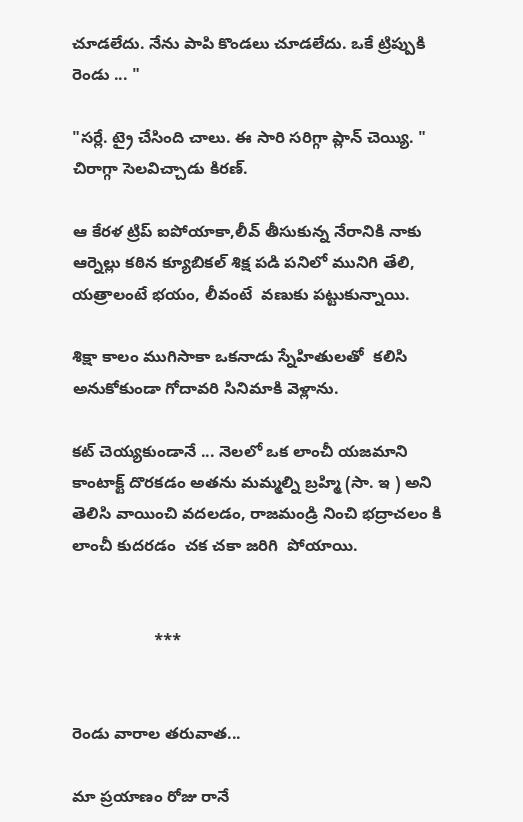చూడలేదు. నేను పాపి కొండలు చూడలేదు. ఒకే ట్రిప్పుకి రెండు ... "

"సర్లే. ట్రై చేసింది చాలు. ఈ సారి సరిగ్గా ప్లాన్ చెయ్యి. " చిరాగ్గా సెలవిచ్చాడు కిరణ్.

ఆ కేరళ ట్రిప్ ఐపోయాకా,లీవ్ తీసుకున్న నేరానికి నాకు ఆర్నెల్లు కఠిన క్యూబికల్ శిక్ష పడి పనిలో మునిగి తేలి, యత్రాలంటే భయం, లీవంటే  వణుకు పట్టుకున్నాయి.

శిక్షా కాలం ముగిసాకా ఒకనాడు స్నేహితులతో  కలిసి అనుకోకుండా గోదావరి సినిమాకి వెళ్లాను.

కట్ చెయ్యకుండానే ... నెలలో ఒక లాంచీ యజమాని కాంటాక్ట్ దొరకడం అతను మమ్మల్ని బ్రహ్మి (సా. ఇ ) అని తెలిసి వాయించి వదలడం, రాజమండ్రి నించి భద్రాచలం కి లాంచీ కుదరడం  చక చకా జరిగి  పోయాయి.


                  ***


రెండు వారాల తరువాత...

మా ప్రయాణం రోజు రానే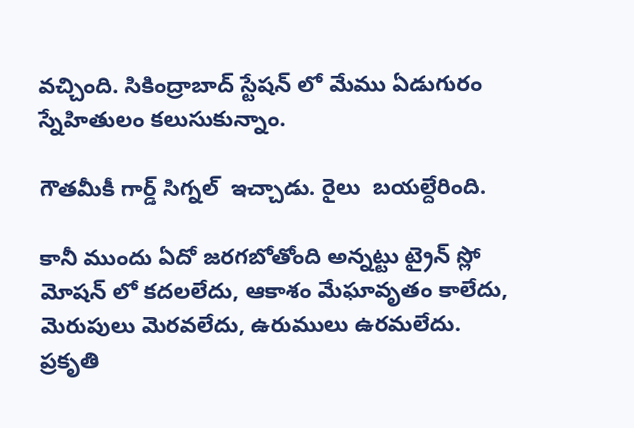వచ్చింది. సికింద్రాబాద్ స్టేషన్ లో మేము ఏడుగురం స్నేహితులం కలుసుకున్నాం.

గౌతమీకీ గార్డ్ సిగ్నల్  ఇచ్చాడు. రైలు  బయల్దేరింది.

కానీ ముందు ఏదో జరగబోతోంది అన్నట్టు ట్రైన్ స్లో మోషన్ లో కదలలేదు, ఆకాశం మేఘావృతం కాలేదు, మెరుపులు మెరవలేదు, ఉరుములు ఉరమలేదు. ప్రకృతి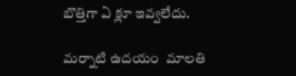బొత్తిగా ఏ క్లూ ఇవ్వలేదు.

మర్నాటి ఉదయం  మాలతి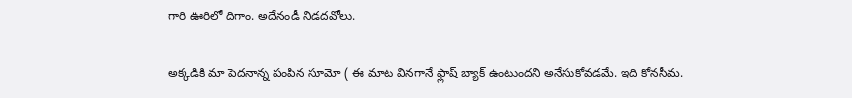గారి ఊరిలో దిగాం. అదేనండీ నిడదవోలు.

అక్కడికి మా పెదనాన్న పంపిన సూమో ( ఈ మాట వినగానే ఫ్లాష్ బ్యాక్ ఉంటుందని అనేసుకోవడమే. ఇది కోనసీమ.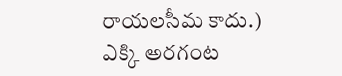రాయలసీమ కాదు.) ఎక్కి అరగంట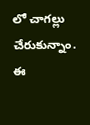లో చాగల్లు చేరుకున్నాం. ఈ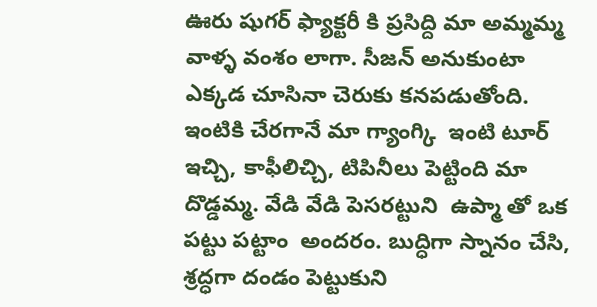ఊరు షుగర్ ఫ్యాక్టరీ కి ప్రసిద్ది మా అమ్మమ్మ వాళ్ళ వంశం లాగా. సీజన్ అనుకుంటా ఎక్కడ చూసినా చెరుకు కనపడుతోంది.
ఇంటికి చేరగానే మా గ్యాంగ్కి  ఇంటి టూర్ ఇచ్చి, కాఫీలిచ్చి, టిపినీలు పెట్టింది మా దొడ్డమ్మ. వేడి వేడి పెసరట్టుని  ఉప్మా తో ఒక పట్టు పట్టాం  అందరం. బుద్ధిగా స్నానం చేసి, శ్రద్ధగా దండం పెట్టుకుని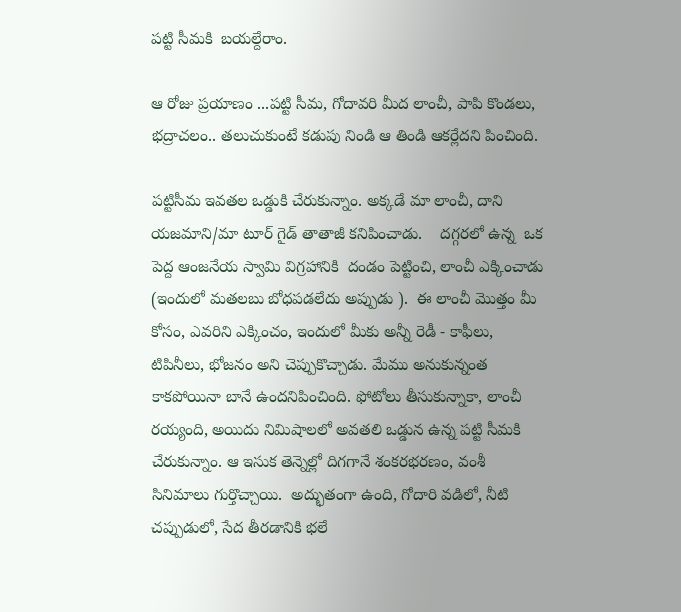పట్టి సీమకి  బయల్దేరాం.

ఆ రోజు ప్రయాణం ...పట్టి సీమ, గోదావరి మీద లాంచీ, పాపి కొండలు, భద్రాచలం.. తలుచుకుంటే కడుపు నిండి ఆ తిండి ఆకర్లేదని పించింది.

పట్టిసీమ ఇవతల ఒడ్డుకి చేరుకున్నాం. అక్కడే మా లాంచీ, దాని యజమాని/మా టూర్ గైడ్ తాతాజీ కనిపించాడు.    దగ్గరలో ఉన్న  ఒక పెద్ద ఆంజనేయ స్వామి విగ్రహానికి  దండం పెట్టించి, లాంచీ ఎక్కించాడు (ఇందులో మతలబు బోధపడలేదు అప్పుడు ).  ఈ లాంచీ మొత్తం మీ కోసం, ఎవరిని ఎక్కించం, ఇందులో మీకు అన్నీ రెడీ - కాఫీలు, టిపినీలు, భోజనం అని చెప్పుకొచ్చాడు. మేము అనుకున్నంత కాకపోయినా బానే ఉందనిపించింది. ఫోటోలు తీసుకున్నాకా, లాంచీ రయ్యంది, అయిదు నిమిషాలలో అవతలి ఒడ్డున ఉన్న పట్టి సీమకి  చేరుకున్నాం. ఆ ఇసుక తెన్నెల్లో దిగగానే శంకరభరణం, వంశీ సినిమాలు గుర్తొచ్చాయి.  అద్భుతంగా ఉంది, గోదారి వడిలో, నీటి చప్పుడులో, సేద తీరడానికి భలే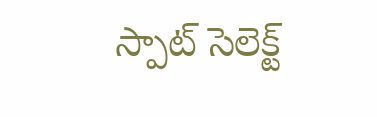స్పాట్ సెలెక్ట్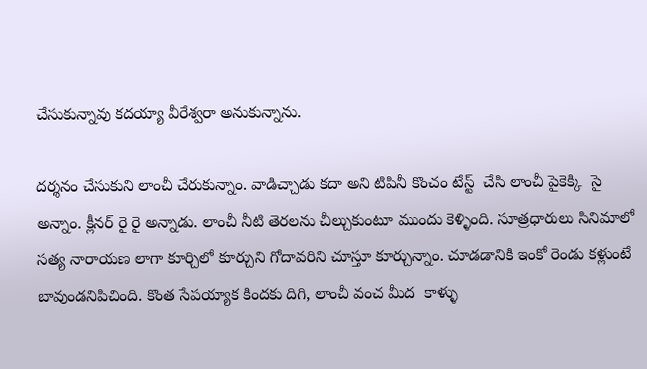చేసుకున్నావు కదయ్యా వీరేశ్వరా అనుకున్నాను.

దర్శనం చేసుకుని లాంచీ చేరుకున్నాం. వాడిచ్చాడు కదా అని టిపినీ కొంచం టేస్ట్  చేసి లాంచీ పైకెక్కి  సై అన్నాం. క్లీనర్ రై రై అన్నాడు. లాంచీ నీటి తెరలను చీల్చుకుంటూ ముందు కెళ్ళింది. సూత్రధారులు సినిమాలో సత్య నారాయణ లాగా కూర్చిలో కూర్చుని గోదావరిని చూస్తూ కూర్చున్నాం. చూడడానికి ఇంకో రెండు కళ్లుంటే బావుండనిపిచింది. కొంత సేపయ్యాక కిందకు దిగి, లాంచీ వంచ మీద  కాళ్ళు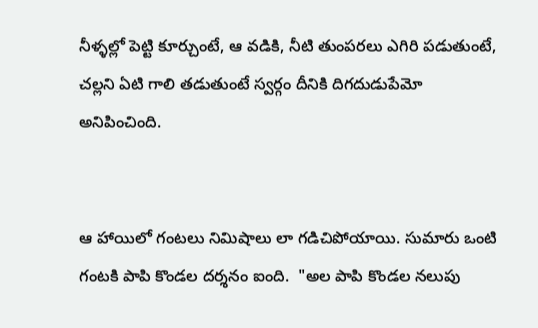నీళ్ళల్లో పెట్టి కూర్చుంటే, ఆ వడికి, నీటి తుంపరలు ఎగిరి పడుతుంటే, చల్లని ఏటి గాలి తడుతుంటే స్వర్గం దీనికి దిగదుడుపేమో  అనిపించింది.


ఆ హాయిలో గంటలు నిమిషాలు లా గడిచిపోయాయి. సుమారు ఒంటి గంటకి పాపి కొండల దర్శనం ఐంది.  "అల పాపి కొండల నలుపు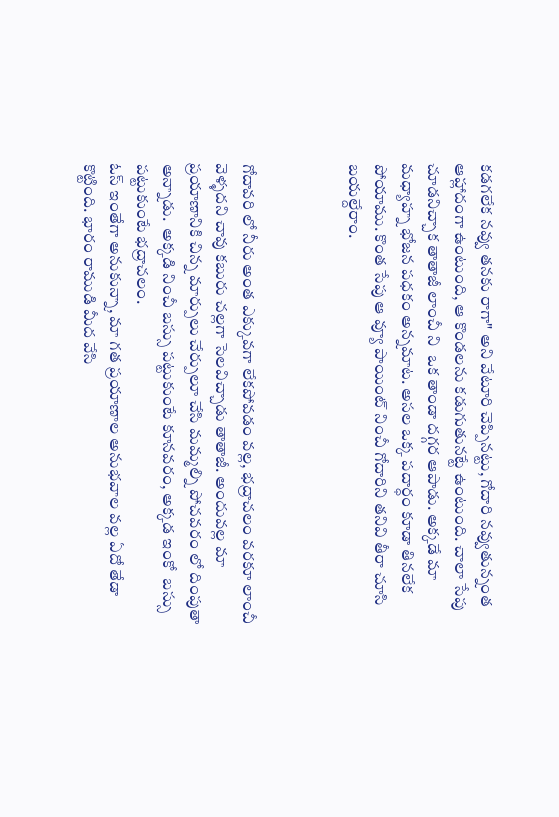కడగలేక నవ్వు తనకు రాగా" అని వేటూరి చెప్పినట్టు, గోదారి నవ్వుతున్నంత ఆహ్లాదంగా ఉంటుంది, ఆ కొండలను కడుగుతునట్టే ఉంటుంది. చాలా సేపు చూడనిచ్చాక తాతాజీ లాంచీ ని  ఒక తాండా దగ్గర ఆపాడు. అక్కడే మా మధ్యాహ్న భోజన పధకం అన్నమాట. అసల ఒక్క పదార్ధం కూడా తినలేక పోయాము. కొంత సేపు ఆ వ్యూ పాయింట్ నించీ గోదారిని తనివి తీరా చూసి బయల్దేరాం.



గోదావరి లో నీరు అంత ఎక్కువగా లేకపోవడం వల్ల, భద్రాచలం వరకూ లాంచీ వెళ్ళదని చావు కబురు చల్లగా సెలవిచ్చాడు తాతాజీ. అందువల్ల మా ప్రయాణానికి చిన్న మార్పులు చేర్పులూ చేసి మమ్మల్ని పోచవరం లో దింపుతా  అన్నాడు.  అక్కడి నించీ బస్సు పట్టుకుంటే కూనవరం, అక్కడ ఇంకో  బస్సు పట్టుకుంటే భద్రాచలం.
ఓస్ ఇంతేగా అనుకున్నా, మా గత ప్రయాణాల అనుభవాల వల్ల ఏదో తేడా కొట్టింది. భారం రాముడి మీద వేసి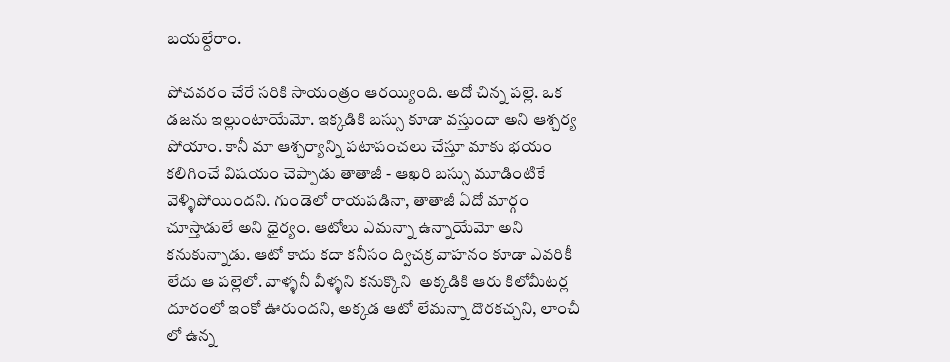బయల్దేరాం.

పోచవరం చేరే సరికి సాయంత్రం ఆరయ్యింది. అదో చిన్న పల్లె. ఒక డజను ఇల్లుంటాయేమో. ఇక్కడికి బస్సు కూడా వస్తుందా అని ఆశ్చర్య పోయాం. కానీ మా ఆశ్చర్యాన్ని పటాపంచలు చేస్తూ మాకు భయం కలిగించే విషయం చెప్పాడు తాతాజీ - ఆఖరి బస్సు మూడింటికే వెళ్ళిపోయిందని. గుండెలో రాయపడినా, తాతాజీ ఏదో మార్గం చూస్తాడులే అని ధైర్యం. ఆటోలు ఎమన్నా ఉన్నాయేమో అని కనుకున్నాడు. ఆటో కాదు కదా కనీసం ద్విచక్ర వాహనం కూడా ఎవరికీ లేదు ఆ పల్లెలో. వాళ్ళనీ వీళ్ళని కనుక్కొని  అక్కడికి ఆరు కిలోమీటర్ల దూరంలో ఇంకో ఊరుందని, అక్కడ ఆటో లేమన్నా దొరకచ్చని, లాంచీ లో ఉన్న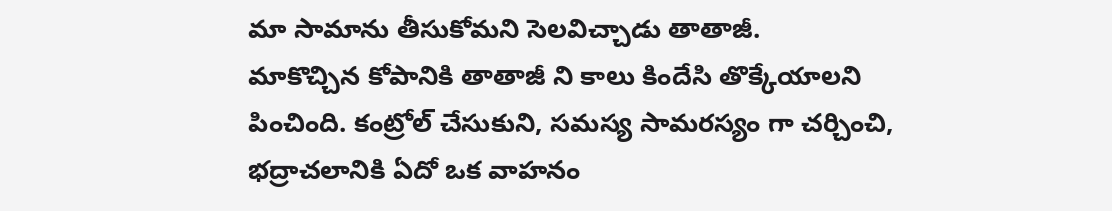మా సామాను తీసుకోమని సెలవిచ్చాడు తాతాజీ.
మాకొచ్చిన కోపానికి తాతాజీ ని కాలు కిందేసి తొక్కేయాలని పించింది. కంట్రోల్ చేసుకుని, సమస్య సామరస్యం గా చర్చించి, భద్రాచలానికి ఏదో ఒక వాహనం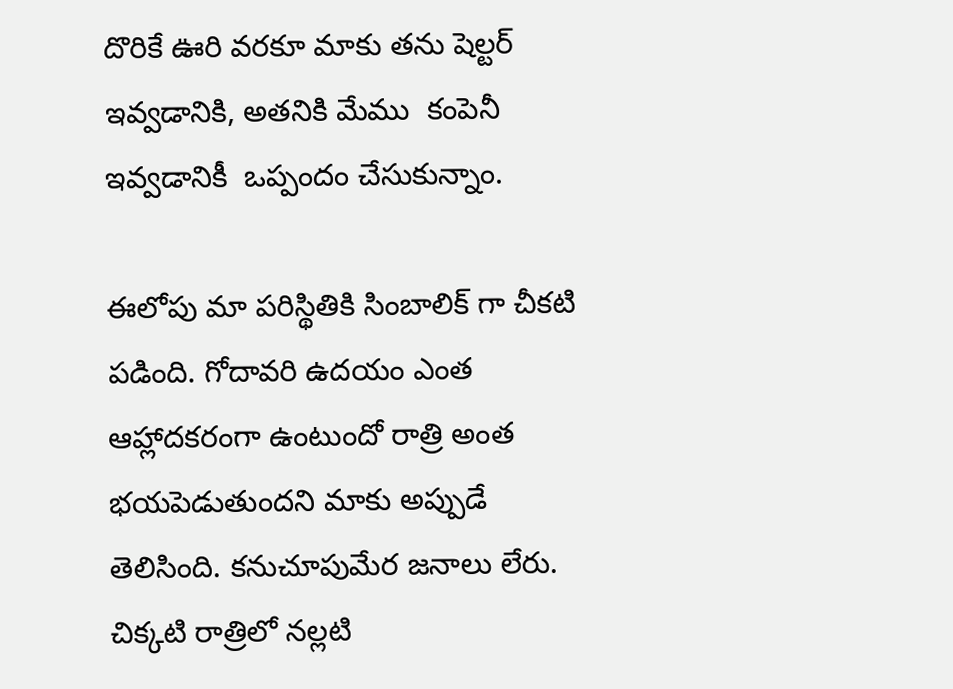దొరికే ఊరి వరకూ మాకు తను షెల్టర్ ఇవ్వడానికి, అతనికి మేము  కంపెనీ ఇవ్వడానికీ  ఒప్పందం చేసుకున్నాం.

ఈలోపు మా పరిస్థితికి సింబాలిక్ గా చీకటి పడింది. గోదావరి ఉదయం ఎంత ఆహ్లాదకరంగా ఉంటుందో రాత్రి అంత భయపెడుతుందని మాకు అప్పుడే తెలిసింది. కనుచూపుమేర జనాలు లేరు. చిక్కటి రాత్రిలో నల్లటి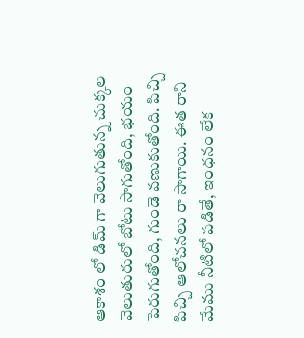ఆకాశం లో డిమ్ గా వెలుగుతున్న చుక్కల వెలుతురులో బోటు సాగుతోంది, భయం పెరుగుతోంది, గుండె వణుకుతోంది. పిచ్చి పిచ్చి ఆలోచనలు రా సాగాయి. ఈత రాని మేము నీటిలో పడితే, ఇంధనం లేక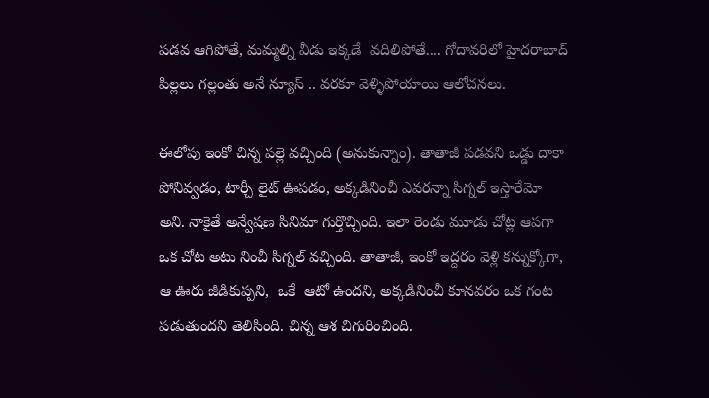పడవ ఆగిపోతే, మమ్మల్ని వీడు ఇక్కడే  వదిలిపోతే.... గోదావరిలో హైదరాబాద్ పిల్లలు గల్లంతు అనే న్యూస్ .. వరకూ వెళ్ళిపోయాయి ఆలోచనలు.

ఈలోపు ఇంకో చిన్న పల్లె వచ్చింది (అనుకున్నాం). తాతాజీ పడవని ఒడ్డు దాకా పోనివ్వడం, టార్చీ లైట్ ఊపడం, అక్కడినించీ ఎవరన్నా సిగ్నల్ ఇస్తారేమో అని. నాకైతే అన్వేషణ సినిమా గుర్తొచ్చింది. ఇలా రెండు మూడు చోట్ల ఆపగా ఒక చోట అటు నించీ సిగ్నల్ వచ్చింది. తాతాజీ, ఇంకో ఇద్దరం వెళ్లి కన్నుక్కోగా, ఆ ఊరు జీడికుప్పని,  ఒకే  ఆటో ఉందని, అక్కడినించీ కూనవరం ఒక గంట పడుతుందని తెలిసింది. చిన్న ఆశ చిగురించింది.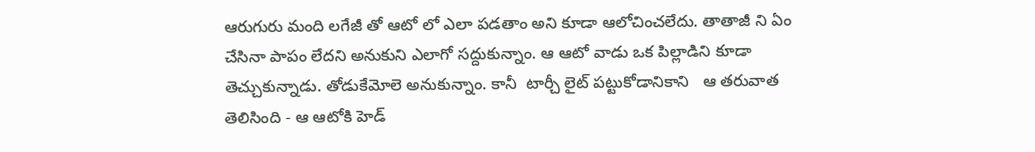ఆరుగురు మంది లగేజీ తో ఆటో లో ఎలా పడతాం అని కూడా ఆలోచించలేదు. తాతాజీ ని ఏం చేసినా పాపం లేదని అనుకుని ఎలాగో సద్దుకున్నాం. ఆ ఆటో వాడు ఒక పిల్లాడిని కూడా తెచ్చుకున్నాడు. తోడుకేమోలె అనుకున్నాం. కానీ  టార్చీ లైట్ పట్టుకోడానికాని   ఆ తరువాత తెలిసింది - ఆ ఆటోకి హెడ్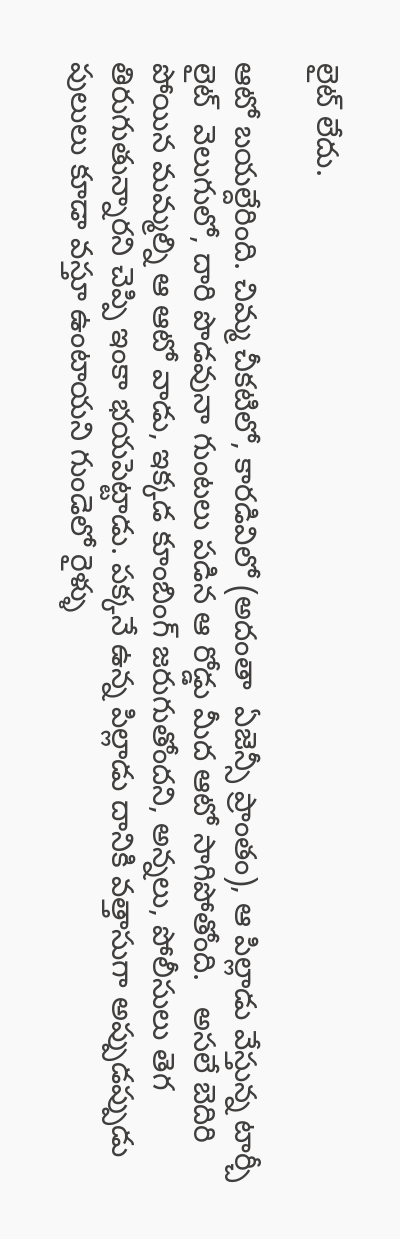లైట్ లేదు.

ఆటో బయల్దేరింది. చిమ్మ చీకటిలో, కారడివిలో (అదంతా  ఏజెన్సీ ప్రాంతం), ఆ పిల్లాడు వేస్తున్న టార్చీ లైట్  వెలుగులో, దారి పొడవునా గుంటలు పడిన ఆ రోడ్డు మీద ఆటో సాగిపోతోంది.   అసలే బెదిరి పోయిన మమ్మల్ని ఆ ఆటో వాడు, ఇక్కడ కూంబింగ్ జరుగుతోందని, అన్నలు, పోలీసులు తెగ తిరుగుతున్నారని చెప్పి ఇంకా భయపెట్టాడు. పక్కనే ఉన్న పిల్లాడు దానికి వత్తాసుగా అప్పుడప్పుడు పులులు కూడా వస్తూ ఉంటాయని గుండెలో రైళ్ళు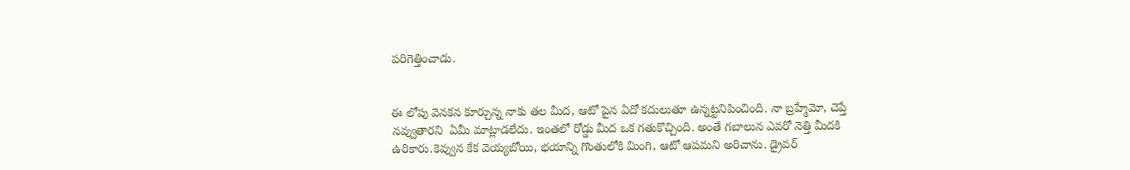పరిగెత్తించాడు.


ఈ లోపు వెనకన కూర్చున్న నాకు తల మీద, ఆటో పైన ఏదో కదులుతూ ఉన్నట్టనిపించింది. నా బ్రహ్మేమో, చెప్తే నవ్వుతారని  ఏమీ మాట్లాడలేదు. ఇంతలో రోడ్డు మీద ఒక గతుకొచ్చింది. అంతే గబాలున ఎవరో నెత్తి మీదకి ఉరికారు.కెవ్వున కేక వెయ్యబోయి, భయాన్ని గొంతులోకి మింగి, ఆటో ఆపమని అరిచాను. డ్రైవర్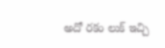అదో రకం లుక్ ఇచ్చి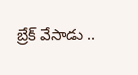బ్రేక్ వేసాడు ..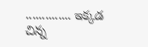.............. ఇక్కడ చిన్న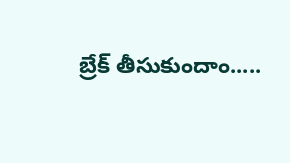బ్రేక్ తీసుకుందాం.....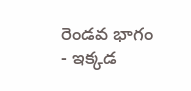రెండవ భాగం  - ఇక్కడ